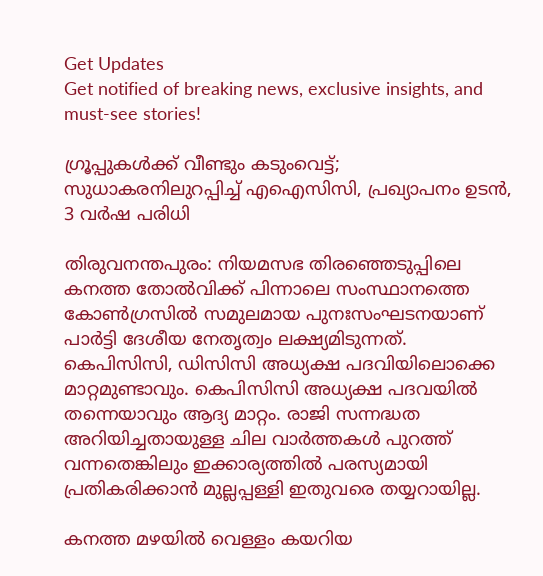Get Updates
Get notified of breaking news, exclusive insights, and must-see stories!

ഗ്രൂപ്പുകള്‍ക്ക് വീണ്ടും കടുംവെട്ട്; സുധാകരനിലുറപ്പിച്ച് എഐസിസി, പ്രഖ്യാപനം ഉടന്‍, 3 വര്‍ഷ പരിധി

തിരുവനന്തപുരം: നിയമസഭ തിരഞ്ഞെടുപ്പിലെ കനത്ത തോല്‍വിക്ക് പിന്നാലെ സംസ്ഥാനത്തെ കോണ്‍ഗ്രസില്‍ സമുലമായ പുനഃസംഘടനയാണ് പാര്‍ട്ടി ദേശീയ നേതൃത്വം ലക്ഷ്യമിടുന്നത്. കെപിസിസി, ഡിസിസി അധ്യക്ഷ പദവിയിലൊക്കെ മാറ്റമുണ്ടാവും. കെപിസിസി അധ്യക്ഷ പദവയില്‍ തന്നെയാവും ആദ്യ മാറ്റം. രാജി സന്നദ്ധത അറിയിച്ചതായുള്ള ചില വാര്‍ത്തകള്‍ പുറത്ത് വന്നതെങ്കിലും ഇക്കാര്യത്തില്‍ പരസ്യമായി പ്രതികരിക്കാന്‍ മുല്ലപ്പള്ളി ഇതുവരെ തയ്യറായില്ല.

കനത്ത മഴയില്‍ വെള്ളം കയറിയ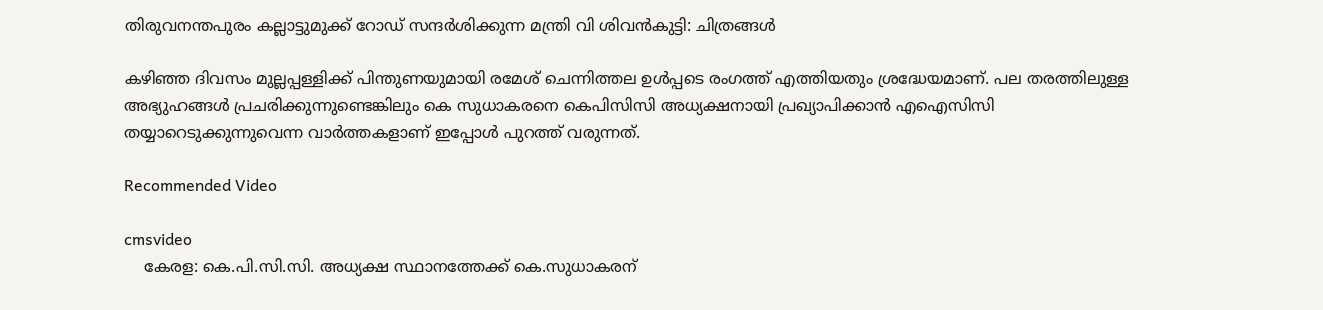തിരുവനന്തപുരം കല്ലാട്ടുമുക്ക് റോഡ് സന്ദര്‍ശിക്കുന്ന മന്ത്രി വി ശിവന്‍കുട്ടി: ചിത്രങ്ങള്‍

കഴിഞ്ഞ ദിവസം മുല്ലപ്പള്ളിക്ക് പിന്തുണയുമായി രമേശ് ചെന്നിത്തല ഉള്‍പ്പടെ രംഗത്ത് എത്തിയതും ശ്രദ്ധേയമാണ്. പല തരത്തിലുള്ള അഭ്യുഹങ്ങള്‍ പ്രചരിക്കുന്നുണ്ടെങ്കിലും കെ സുധാകരനെ കെപിസിസി അധ്യക്ഷനായി പ്രഖ്യാപിക്കാന്‍ എഐസിസി തയ്യാറെടുക്കുന്നുവെന്ന വാര്‍ത്തകളാണ് ഇപ്പോള്‍ പുറത്ത് വരുന്നത്.

Recommended Video

cmsvideo
    കേരള: കെ.പി.സി.സി. അധ്യക്ഷ സ്ഥാനത്തേക്ക് കെ.സുധാകരന്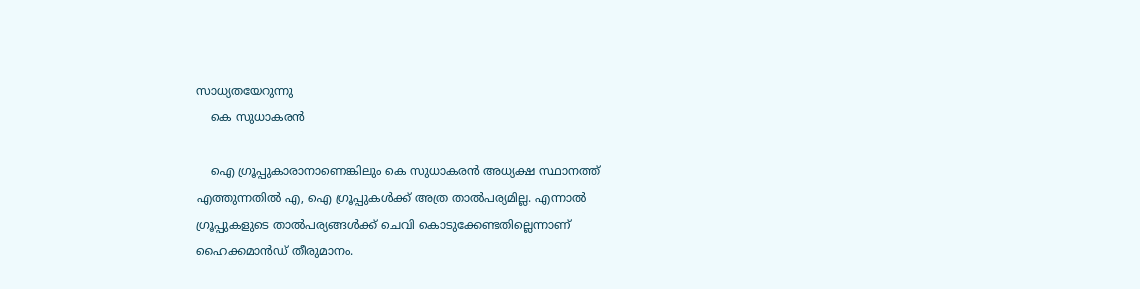സാധ്യതയേറുന്നു
    കെ സുധാകരന്‍

    ഐ ഗ്രൂപ്പുകാരാനാണെങ്കിലും കെ സുധാകരന്‍ അധ്യക്ഷ സ്ഥാനത്ത് എത്തുന്നതില്‍ എ, ഐ ഗ്രൂപ്പുകള്‍ക്ക് അത്ര താല്‍പര്യമില്ല. എന്നാല്‍ ഗ്രൂപ്പുകളുടെ താല്‍പര്യങ്ങള്‍ക്ക് ചെവി കൊടുക്കേണ്ടതില്ലെന്നാണ് ഹൈക്കമാന്‍ഡ് തീരുമാനം.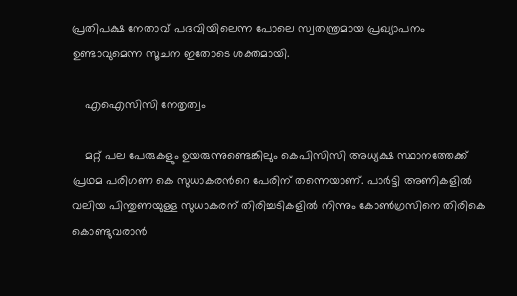പ്രതിപക്ഷ നേതാവ് പദവിയിലെന്ന പോലെ സ്വതന്ത്രമായ പ്രഖ്യാപനം ഉണ്ടാവുമെന്ന സൂചന ഇതോടെ ശക്തമായി.

    എഐസിസി നേതൃത്വം

    മറ്റ് പല പേരുകളും ഉയരുന്നുണ്ടെങ്കിലും കെപിസിസി അധ്യക്ഷ സ്ഥാനത്തേക്ക് പ്രഥമ പരിഗണ കെ സുധാകരന്‍റെ പേരിന് തന്നെയാണ്. പാര്‍ട്ടി അണികളില്‍ വലിയ പിന്തുണയുള്ള സുധാകരന് തിരിച്ചടികളില്‍ നിന്നും കോണ്‍ഗ്രസിനെ തിരികെ കൊണ്ടുവരാന്‍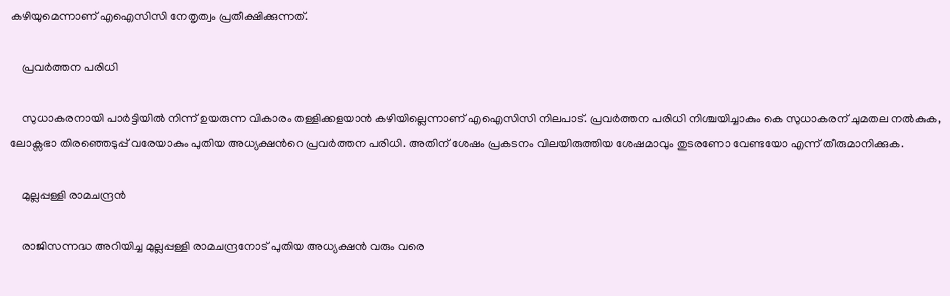കഴിയുമെന്നാണ് എഐസിസി നേതൃത്വം പ്രതീക്ഷിക്കുന്നത്.

    പ്രവര്‍ത്തന പരിധി

    സുധാകരനായി പാര്‍ട്ടിയില്‍ നിന്ന് ഉയരുന്ന വികാരം തള്ളിക്കളയാന്‍ കഴിയില്ലെന്നാണ് എഐസിസി നിലപാട്. പ്രവര്‍ത്തന പരിധി നിശ്ചയിച്ചാകും കെ സുധാകരന് ചുമതല നല്‍കുക, ലോക്സഭാ തിരഞ്ഞെടുപ്പ് വരേയാകും പുതിയ അധ്യക്ഷന്‍റെ പ്രവര്‍ത്തന പരിധി. അതിന് ശേഷം പ്രകടനം വിലയിരുത്തിയ ശേഷമാവും തുടരണോ വേണ്ടയോ എന്ന് തീരുമാനിക്കുക.

    മുല്ലപ്പള്ളി രാമചന്ദ്രന്‍

    രാജിസന്നദ്ധ അറിയിച്ച മുല്ലപ്പള്ളി രാമചന്ദ്രനോട് പുതിയ അധ്യക്ഷന്‍ വരും വരെ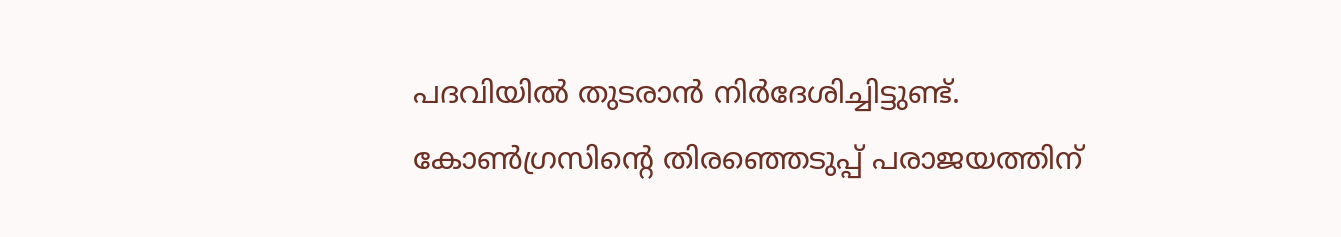പദവിയില്‍ തുടരാന്‍ നിര്‍ദേശിച്ചിട്ടുണ്ട്. കോണ്‍ഗ്രസിന്‍റെ തിരഞ്ഞെടുപ്പ് പരാജയത്തിന്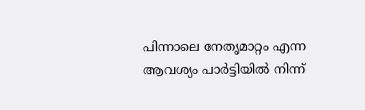പിന്നാലെ നേതൃമാറ്റം എന്ന ആവശ്യം പാര്‍ട്ടിയില്‍ നിന്ന്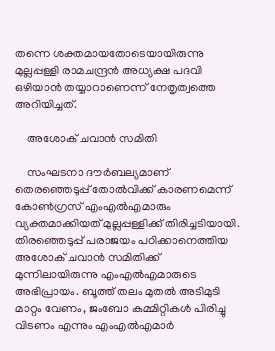തന്നെ ശക്തമായതോടെയായിരുന്നു മുല്ലപ്പള്ളി രാമചന്ദ്രന്‍ അധ്യക്ഷ പദവി ഒഴിയാന്‍ തയ്യാറാണെന്ന് നേതൃത്വത്തെ അറിയിച്ചത്.

    അശോക് ചവാന്‍ സമിതി

    സംഘടനാ ദൗർബല്യമാണ് തെരഞ്ഞെടുപ്പ് തോൽവിക്ക് കാരണമെന്ന് കോൺഗ്രസ് എംഎൽഎമാരും വ്യക്തമാക്കിയത് മുല്ലപ്പള്ളിക്ക് തിരിച്ചടിയായി. തിരഞ്ഞെടുപ്പ് പരാജയം പഠിക്കാനെത്തിയ അശോക് ചവാന്‍ സമിതിക്ക് മുന്നിലായിരുന്നു എംഎല്‍എമാരുടെ അഭിപ്രായം. ബൂത്ത് തലം മുതല്‍ അടിമുടി മാറ്റം വേണം, ജംബോ കമ്മിറ്റികൾ പിരിച്ചു വിടണം എന്നും എംഎൽഎമാർ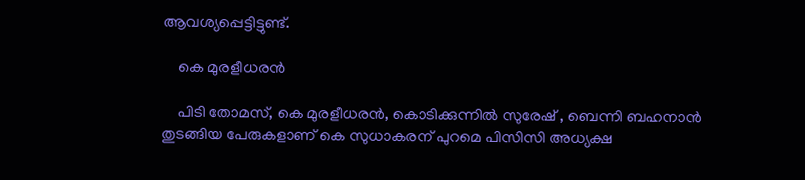ആവശ്യപ്പെട്ടിട്ടുണ്ട്.

    കെ മുരളീധരന്‍

    പിടി തോമസ്, കെ മുരളീധരന്‍, കൊടിക്കുന്നില്‍ സുരേഷ് , ബെന്നി ബഹനാന്‍ തുടങ്ങിയ പേരുകളാണ് കെ സുധാകരന് പുറമെ പിസിസി അധ്യക്ഷ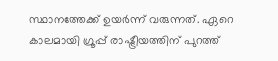സ്ഥാനത്തേക്ക് ഉയര്‍ന്ന് വരുന്നത്. ഏറെ കാലമായി ഗ്രൂപ്പ് രാഷ്ട്രീയത്തിന് പുറത്ത്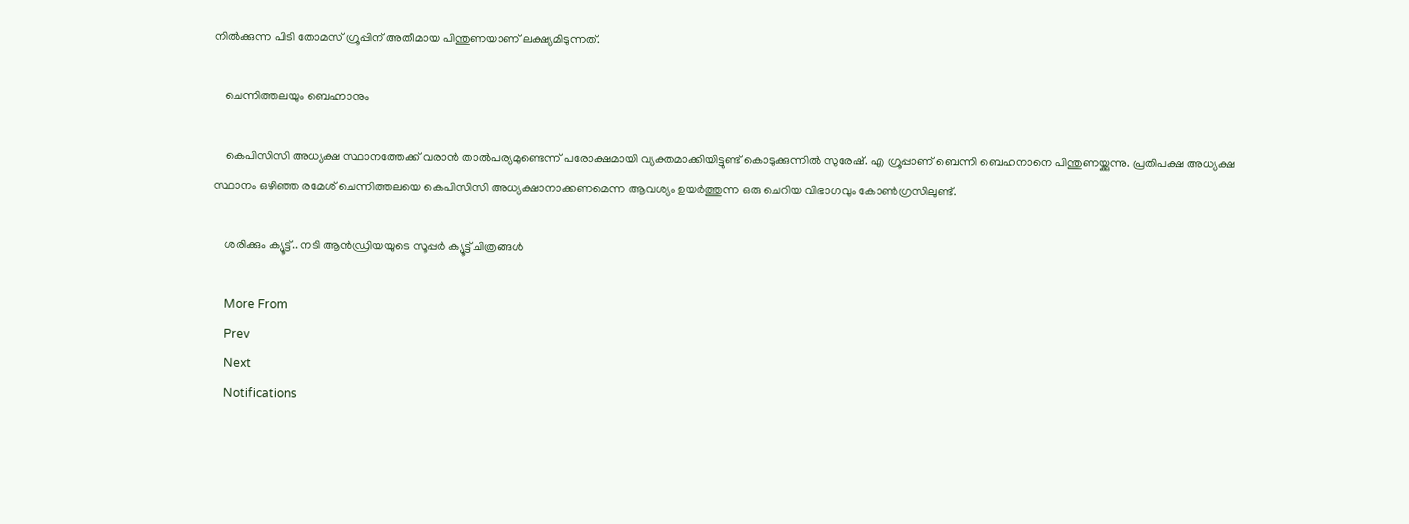നില്‍ക്കുന്ന പിടി തോമസ് ഗ്രൂപ്പിന് അതീമായ പിന്തുണയാണ് ലക്ഷ്യമിടുന്നത്.

    ചെന്നിത്തലയും ബെഹ്നാനും

    കെപിസിസി അധ്യക്ഷ സ്ഥാനത്തേക്ക് വരാന്‍ താല്‍പര്യമുണ്ടെന്ന് പരോക്ഷമായി വ്യക്തമാക്കിയിട്ടുണ്ട് കൊടുക്കുന്നില്‍ സുരേഷ്. എ ഗ്രൂപ്പാണ് ബെന്നി ബെഹനാനെ പിന്തുണയ്ക്കുന്നു. പ്രതിപക്ഷ അധ്യക്ഷ സ്ഥാനം ഒഴിഞ്ഞ രമേശ് ചെന്നിത്തലയെ കെപിസിസി അധ്യക്ഷാനാക്കണമെന്ന ആവശ്യം ഉയര്‍ത്തുന്ന ഒരു ചെറിയ വിഭാഗവും കോണ്‍ഗ്രസിലുണ്ട്.

    ശരിക്കും ക്യൂട്ട്.. നടി ആൻഡ്രിയയുടെ സൂപ്പർ ക്യൂട്ട് ചിത്രങ്ങൾ

    More From
    Prev
    Next
    Notifications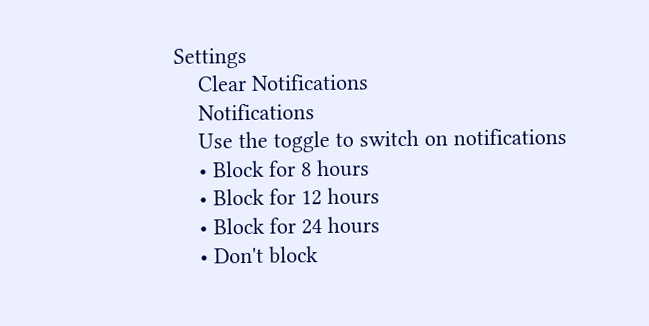Settings
    Clear Notifications
    Notifications
    Use the toggle to switch on notifications
    • Block for 8 hours
    • Block for 12 hours
    • Block for 24 hours
    • Don't block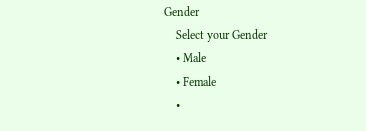Gender
    Select your Gender
    • Male
    • Female
    •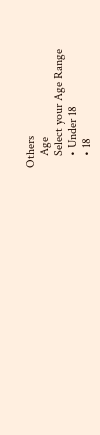Others
    Age
    Select your Age Range
    • Under 18
    • 18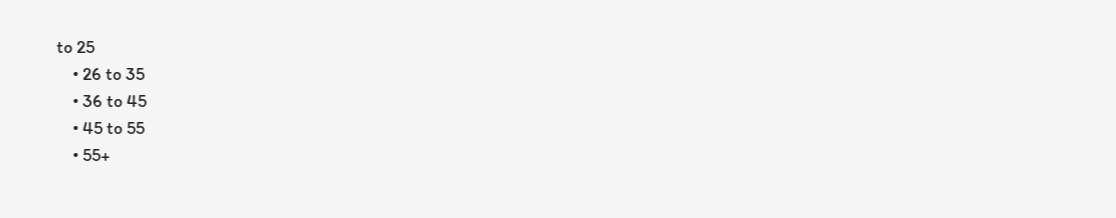to 25
    • 26 to 35
    • 36 to 45
    • 45 to 55
    • 55+